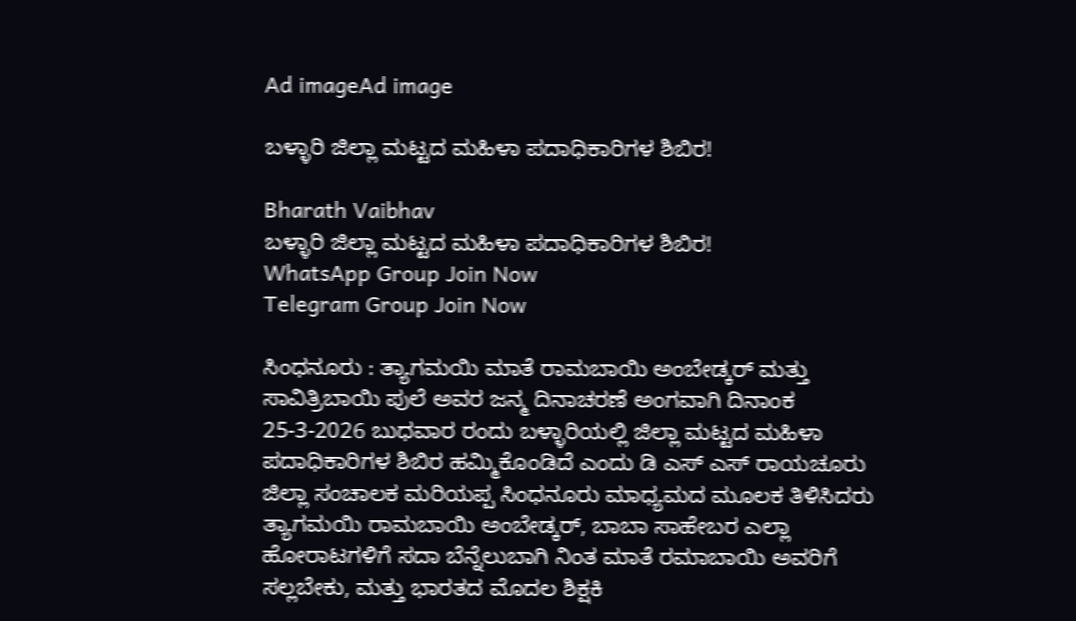Ad imageAd image

ಬಳ್ಳಾರಿ ಜಿಲ್ಲಾ ಮಟ್ಟದ ಮಹಿಳಾ ಪದಾಧಿಕಾರಿಗಳ ಶಿಬಿರ!

Bharath Vaibhav
ಬಳ್ಳಾರಿ ಜಿಲ್ಲಾ ಮಟ್ಟದ ಮಹಿಳಾ ಪದಾಧಿಕಾರಿಗಳ ಶಿಬಿರ!
WhatsApp Group Join Now
Telegram Group Join Now

ಸಿಂಧನೂರು : ತ್ಯಾಗಮಯಿ ಮಾತೆ ರಾಮಬಾಯಿ ಅಂಬೇಡ್ಕರ್ ಮತ್ತು ಸಾವಿತ್ರಿಬಾಯಿ ಪುಲೆ ಅವರ ಜನ್ಮ ದಿನಾಚರಣೆ ಅಂಗವಾಗಿ ದಿನಾಂಕ 25-3-2026 ಬುಧವಾರ ರಂದು ಬಳ್ಳಾರಿಯಲ್ಲಿ ಜಿಲ್ಲಾ ಮಟ್ಟದ ಮಹಿಳಾ ಪದಾಧಿಕಾರಿಗಳ ಶಿಬಿರ ಹಮ್ಮಿಕೊಂಡಿದೆ ಎಂದು ಡಿ ಎಸ್ ಎಸ್ ರಾಯಚೂರು ಜಿಲ್ಲಾ ಸಂಚಾಲಕ ಮರಿಯಪ್ಪ ಸಿಂಧನೂರು ಮಾಧ್ಯಮದ ಮೂಲಕ ತಿಳಿಸಿದರು ತ್ಯಾಗಮಯಿ ರಾಮಬಾಯಿ ಅಂಬೇಡ್ಕರ್, ಬಾಬಾ ಸಾಹೇಬರ ಎಲ್ಲಾ ಹೋರಾಟಗಳಿಗೆ ಸದಾ ಬೆನ್ನೆಲುಬಾಗಿ ನಿಂತ ಮಾತೆ ರಮಾಬಾಯಿ ಅವರಿಗೆ ಸಲ್ಲಬೇಕು, ಮತ್ತು ಭಾರತದ ಮೊದಲ ಶಿಕ್ಷಕಿ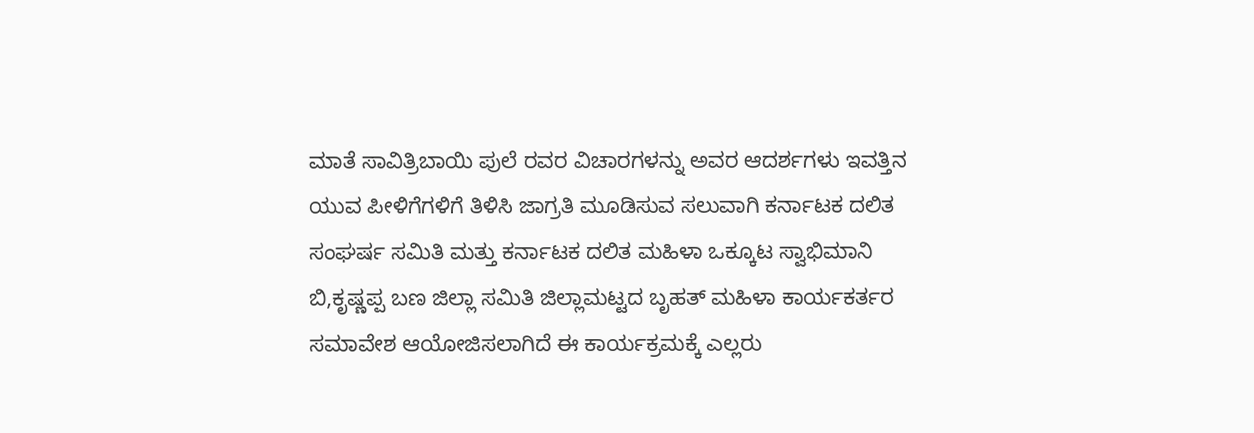ಮಾತೆ ಸಾವಿತ್ರಿಬಾಯಿ ಪುಲೆ ರವರ ವಿಚಾರಗಳನ್ನು ಅವರ ಆದರ್ಶಗಳು ಇವತ್ತಿನ ಯುವ ಪೀಳಿಗೆಗಳಿಗೆ ತಿಳಿಸಿ ಜಾಗ್ರತಿ ಮೂಡಿಸುವ ಸಲುವಾಗಿ ಕರ್ನಾಟಕ ದಲಿತ ಸಂಘರ್ಷ ಸಮಿತಿ ಮತ್ತು ಕರ್ನಾಟಕ ದಲಿತ ಮಹಿಳಾ ಒಕ್ಕೂಟ ಸ್ವಾಭಿಮಾನಿ ಬಿ,ಕೃಷ್ಣಪ್ಪ ಬಣ ಜಿಲ್ಲಾ ಸಮಿತಿ ಜಿಲ್ಲಾಮಟ್ಟದ ಬೃಹತ್ ಮಹಿಳಾ ಕಾರ್ಯಕರ್ತರ ಸಮಾವೇಶ ಆಯೋಜಿಸಲಾಗಿದೆ ಈ ಕಾರ್ಯಕ್ರಮಕ್ಕೆ ಎಲ್ಲರು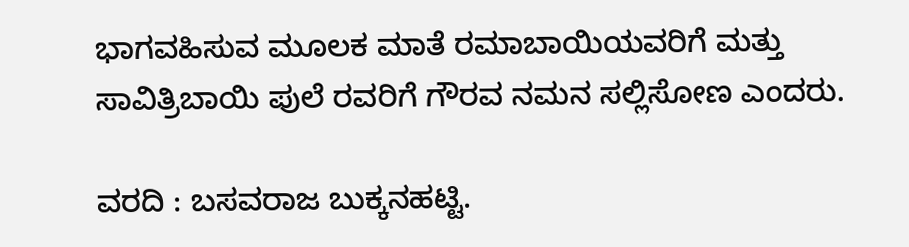ಭಾಗವಹಿಸುವ ಮೂಲಕ ಮಾತೆ ರಮಾಬಾಯಿಯವರಿಗೆ ಮತ್ತು ಸಾವಿತ್ರಿಬಾಯಿ ಪುಲೆ ರವರಿಗೆ ಗೌರವ ನಮನ ಸಲ್ಲಿಸೋಣ ಎಂದರು.

ವರದಿ : ಬಸವರಾಜ ಬುಕ್ಕನಹಟ್ಟಿ.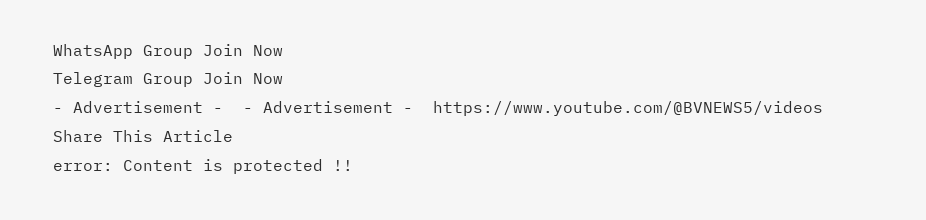WhatsApp Group Join Now
Telegram Group Join Now
- Advertisement -  - Advertisement -  https://www.youtube.com/@BVNEWS5/videos
Share This Article
error: Content is protected !!